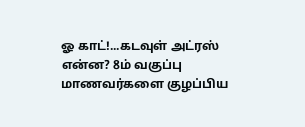ஓ காட்!...கடவுள் அட்ரஸ் என்ன? 8ம் வகுப்பு மாணவர்களை குழப்பிய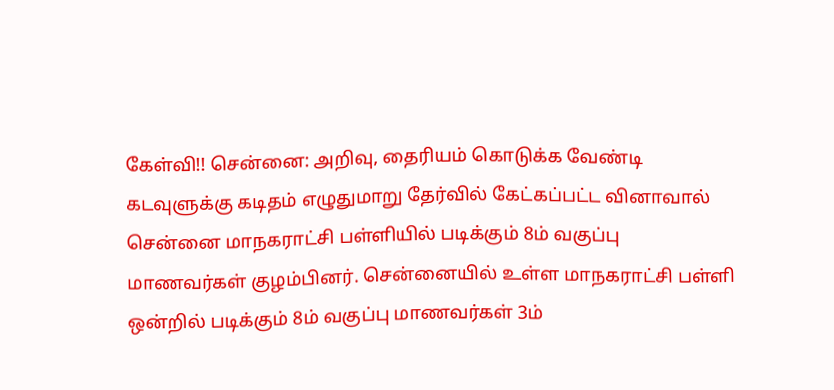கேள்வி!! சென்னை: அறிவு, தைரியம் கொடுக்க வேண்டி கடவுளுக்கு கடிதம் எழுதுமாறு தேர்வில் கேட்கப்பட்ட வினாவால் சென்னை மாநகராட்சி பள்ளியில் படிக்கும் 8ம் வகுப்பு மாணவர்கள் குழம்பினர். சென்னையில் உள்ள மாநகராட்சி பள்ளி ஒன்றில் படிக்கும் 8ம் வகுப்பு மாணவர்கள் 3ம்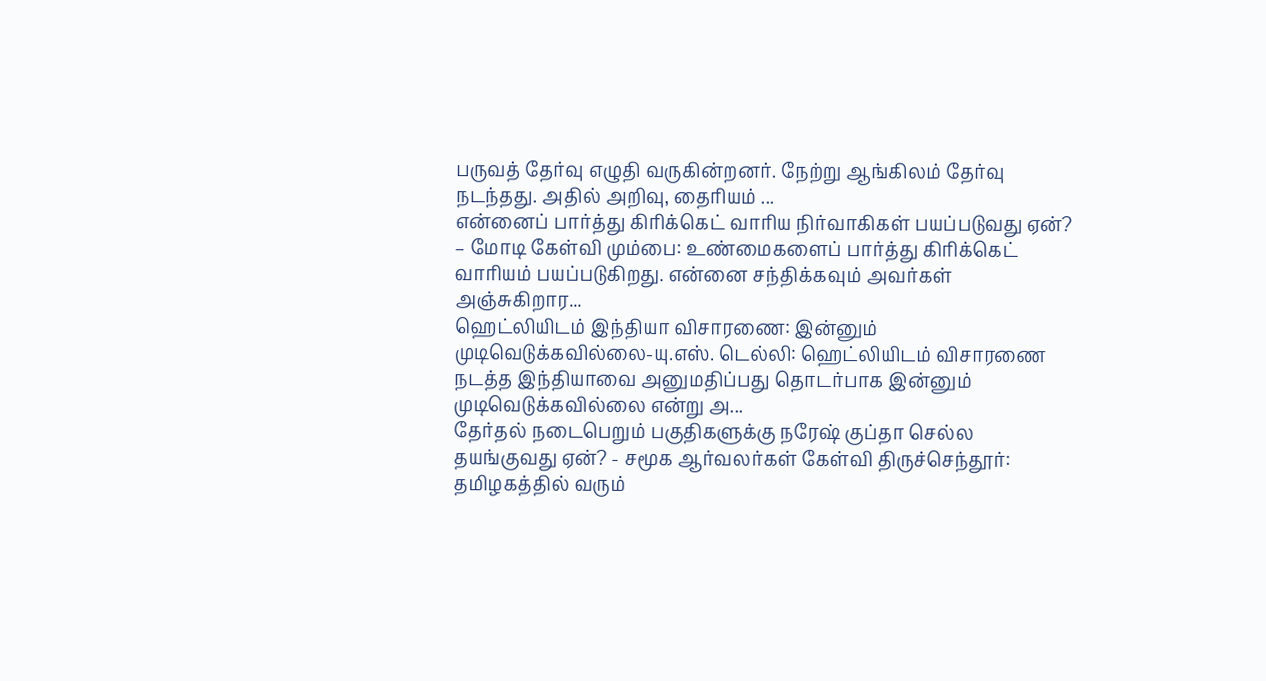பருவத் தேர்வு எழுதி வருகின்றனர். நேற்று ஆங்கிலம் தேர்வு நடந்தது. அதில் அறிவு, தைரியம் ...
என்னைப் பார்த்து கிரிக்கெட் வாரிய நிர்வாகிகள் பயப்படுவது ஏன்? – மோடி கேள்வி மும்பை: உண்மைகளைப் பார்த்து கிரிக்கெட் வாரியம் பயப்படுகிறது. என்னை சந்திக்கவும் அவர்கள் அஞ்சுகிறார...
ஹெட்லியிடம் இந்தியா விசாரணை: இன்னும் முடிவெடுக்கவில்லை-யு.எஸ். டெல்லி: ஹெட்லியிடம் விசாரணை நடத்த இந்தியாவை அனுமதிப்பது தொடர்பாக இன்னும் முடிவெடுக்கவில்லை என்று அ...
தேர்தல் நடைபெறும் பகுதிகளுக்கு நரேஷ் குப்தா செல்ல தயங்குவது ஏன்? - சமூக ஆர்வலர்கள் கேள்வி திருச்செந்தூர்: தமிழகத்தில் வரும்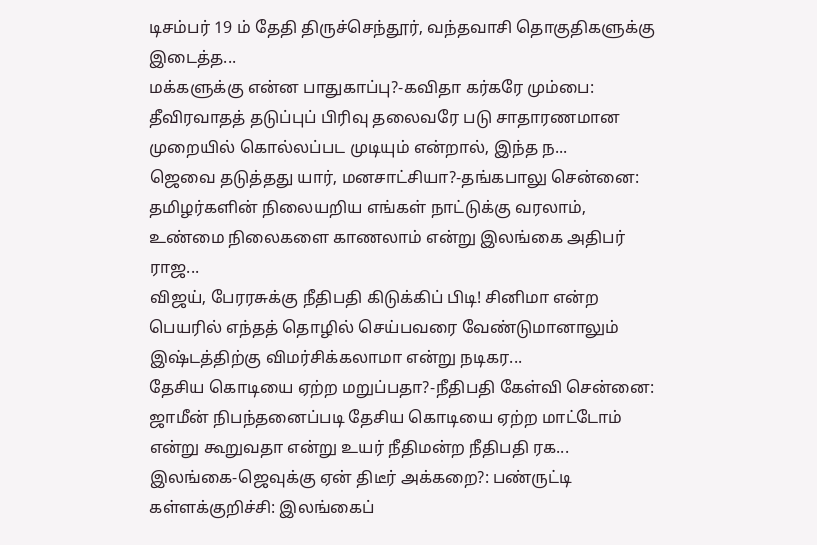டிசம்பர் 19 ம் தேதி திருச்செந்தூர், வந்தவாசி தொகுதிகளுக்கு இடைத்த...
மக்களுக்கு என்ன பாதுகாப்பு?-கவிதா கர்கரே மும்பை: தீவிரவாதத் தடுப்புப் பிரிவு தலைவரே படு சாதாரணமான முறையில் கொல்லப்பட முடியும் என்றால், இந்த ந...
ஜெவை தடுத்தது யார், மனசாட்சியா?-தங்கபாலு சென்னை: தமிழர்களின் நிலையறிய எங்கள் நாட்டுக்கு வரலாம், உண்மை நிலைகளை காணலாம் என்று இலங்கை அதிபர் ராஜ...
விஜய், பேரரசுக்கு நீதிபதி கிடுக்கிப் பிடி! சினிமா என்ற பெயரில் எந்தத் தொழில் செய்பவரை வேண்டுமானாலும் இஷ்டத்திற்கு விமர்சிக்கலாமா என்று நடிகர...
தேசிய கொடியை ஏற்ற மறுப்பதா?-நீதிபதி கேள்வி சென்னை: ஜாமீன் நிபந்தனைப்படி தேசிய கொடியை ஏற்ற மாட்டோம் என்று கூறுவதா என்று உயர் நீதிமன்ற நீதிபதி ரக...
இலங்கை-ஜெவுக்கு ஏன் திடீர் அக்கறை?: பண்ருட்டி கள்ளக்குறிச்சி: இலங்கைப்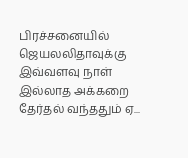பிரச்சனையில் ஜெயலலிதாவுக்கு இவ்வளவு நாள் இல்லாத அக்கறை தேர்தல் வந்ததும் ஏ...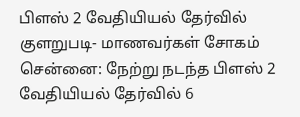பிளஸ் 2 வேதியியல் தேர்வில் குளறுபடி- மாணவர்கள் சோகம் சென்னை: நேற்று நடந்த பிளஸ் 2 வேதியியல் தேர்வில் 6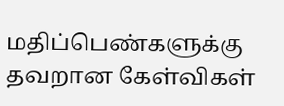மதிப்பெண்களுக்கு தவறான கேள்விகள்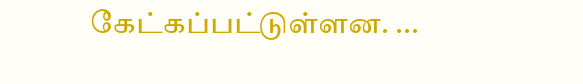கேட்கப்பட்டுள்ளன. ...